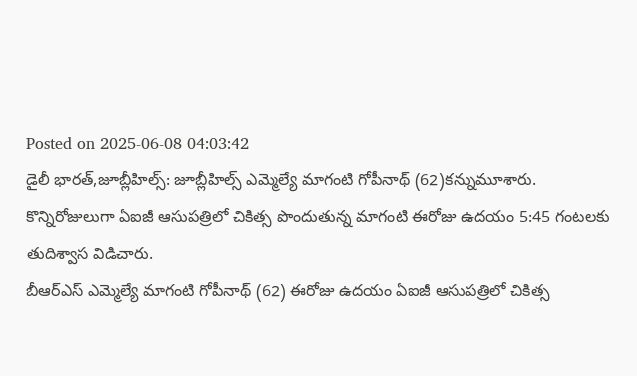Posted on 2025-06-08 04:03:42
డైలీ భారత్,జూబ్లీహిల్స్: జూబ్లీహిల్స్ ఎమ్మెల్యే మాగంటి గోపీనాథ్ (62)కన్నుమూశారు. కొన్నిరోజులుగా ఏఐజీ ఆసుపత్రిలో చికిత్స పొందుతున్న మాగంటి ఈరోజు ఉదయం 5:45 గంటలకు తుదిశ్వాస విడిచారు.
బీఆర్ఎస్ ఎమ్మెల్యే మాగంటి గోపీనాథ్ (62) ఈరోజు ఉదయం ఏఐజీ ఆసుపత్రిలో చికిత్స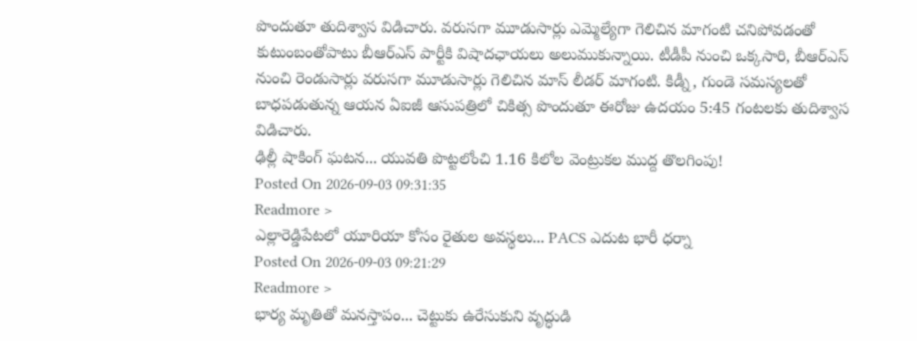పొందుతూ తుదిశ్వాస విడిచారు. వరుసగా మూడుసార్లు ఎమ్మెల్యేగా గెలిచిన మాగంటి చనిపోవడంతో కుటుంబంతోపాటు బీఆర్ఎస్ పార్టీకి విషాదఛాయలు అలుముకున్నాయి. టీడీపీ నుంచి ఒక్కసారి, బీఆర్ఎస్ నుంచి రెండుసార్లు వరుసగా మూడుసార్లు గెలిచిన మాస్ లీడర్ మాగంటి. కిడ్నీ, గుండె సమస్యలతో బాధపడుతున్న ఆయన ఏఐజీ ఆసుపత్రిలో చికిత్స పొందుతూ ఈరోజు ఉదయం 5:45 గంటలకు తుదిశ్వాస విడిచారు.
ఢిల్లీ షాకింగ్ ఘటన... యువతి పొట్టలోంచి 1.16 కిలోల వెంట్రుకల ముద్ద తొలగింపు!
Posted On 2026-09-03 09:31:35
Readmore >
ఎల్లారెడ్డిపేటలో యూరియా కోసం రైతుల అవస్థలు... PACS ఎదుట భారీ ధర్నా
Posted On 2026-09-03 09:21:29
Readmore >
భార్య మృతితో మనస్తాపం... చెట్టుకు ఉరేసుకుని వృద్ధుడి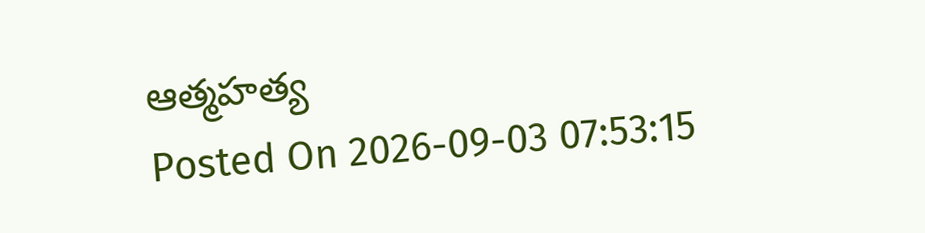ఆత్మహత్య
Posted On 2026-09-03 07:53:15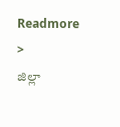Readmore >
జిల్లా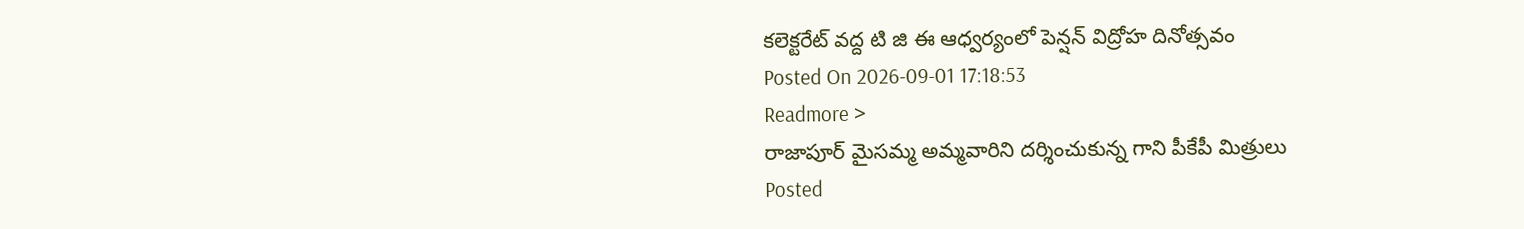కలెక్టరేట్ వద్ద టి జి ఈ ఆధ్వర్యంలో పెన్షన్ విద్రోహ దినోత్సవం
Posted On 2026-09-01 17:18:53
Readmore >
రాజాపూర్ మైసమ్మ అమ్మవారిని దర్శించుకున్న గాని పీకేపీ మిత్రులు
Posted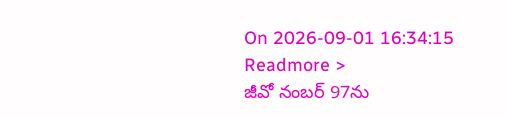On 2026-09-01 16:34:15
Readmore >
జీవో నంబర్ 97ను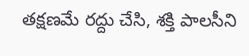తక్షణమే రద్దు చేసి, శక్తి పాలసీని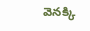వెనక్కి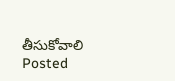తీసుకోవాలి
Posted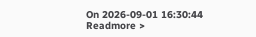On 2026-09-01 16:30:44
Readmore >